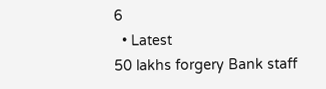6
  • Latest
50 lakhs forgery Bank staff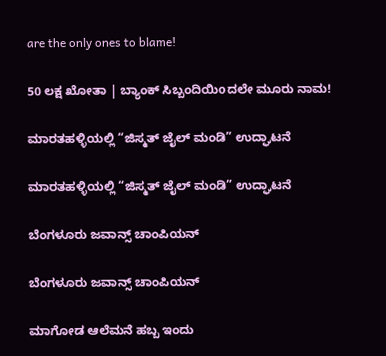are the only ones to blame!

50 ಲಕ್ಷ ಖೋತಾ | ಬ್ಯಾಂಕ್ ಸಿಬ್ಬಂದಿಯಿoದಲೇ ಮೂರು ನಾಮ!

ಮಾರತಹಳ್ಳಿಯಲ್ಲಿ “ಜಿಸ್ಮತ್ ಜೈಲ್ ಮಂಡಿ” ಉದ್ಘಾಟನೆ

ಮಾರತಹಳ್ಳಿಯಲ್ಲಿ “ಜಿಸ್ಮತ್ ಜೈಲ್ ಮಂಡಿ” ಉದ್ಘಾಟನೆ

ಬೆಂಗಳೂರು ಜವಾನ್ಸ್ ಚಾಂಪಿಯನ್

ಬೆಂಗಳೂರು ಜವಾನ್ಸ್ ಚಾಂಪಿಯನ್

ಮಾಗೋಡ ಆಲೆಮನೆ ಹಬ್ಬ ಇಂದು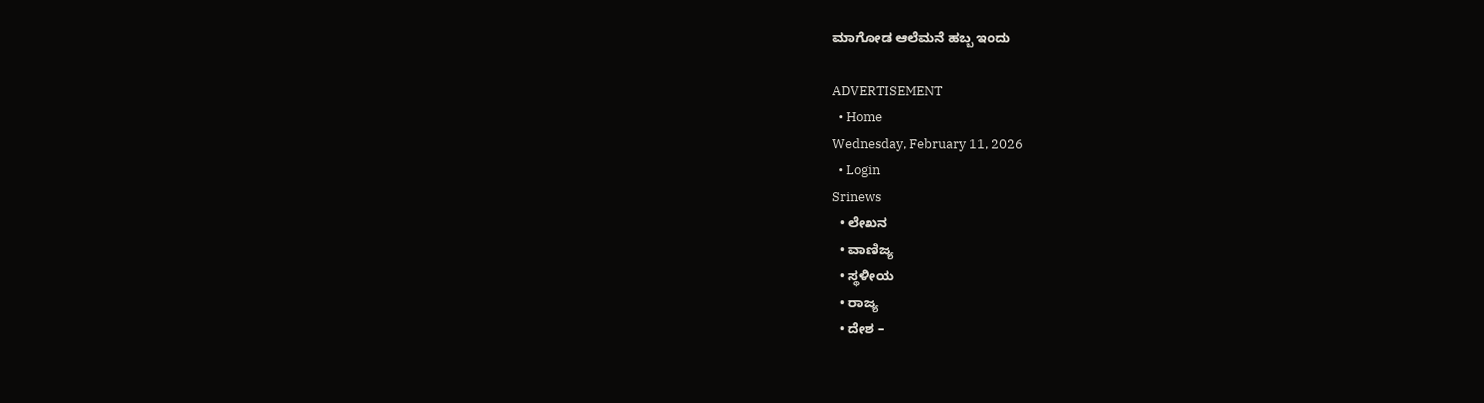ಮಾಗೋಡ ಆಲೆಮನೆ ಹಬ್ಬ ಇಂದು

ADVERTISEMENT
  • Home
Wednesday, February 11, 2026
  • Login
Srinews
  • ಲೇಖನ
  • ವಾಣಿಜ್ಯ
  • ಸ್ಥಳೀಯ
  • ರಾಜ್ಯ
  • ದೇಶ –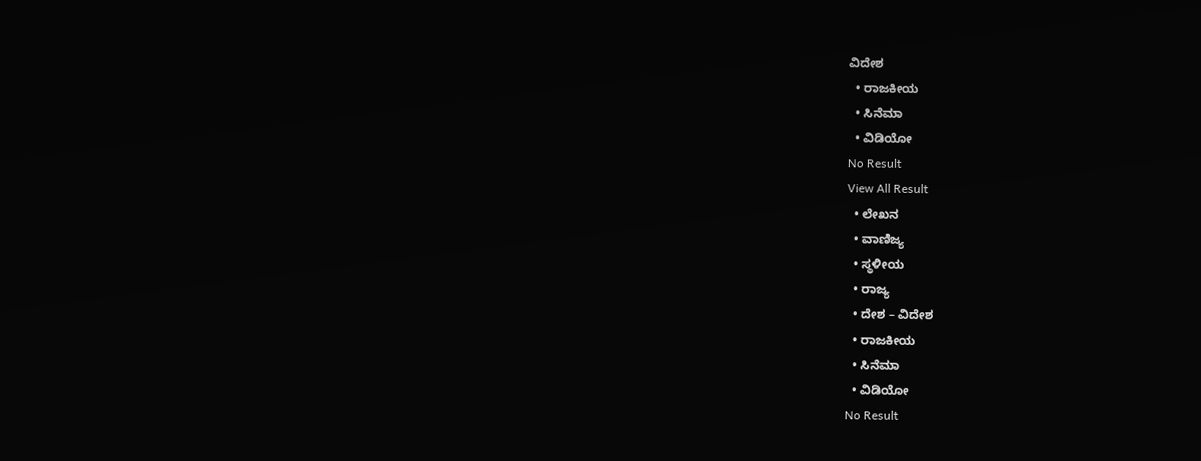ವಿದೇಶ
  • ರಾಜಕೀಯ
  • ಸಿನೆಮಾ
  • ವಿಡಿಯೋ
No Result
View All Result
  • ಲೇಖನ
  • ವಾಣಿಜ್ಯ
  • ಸ್ಥಳೀಯ
  • ರಾಜ್ಯ
  • ದೇಶ – ವಿದೇಶ
  • ರಾಜಕೀಯ
  • ಸಿನೆಮಾ
  • ವಿಡಿಯೋ
No Result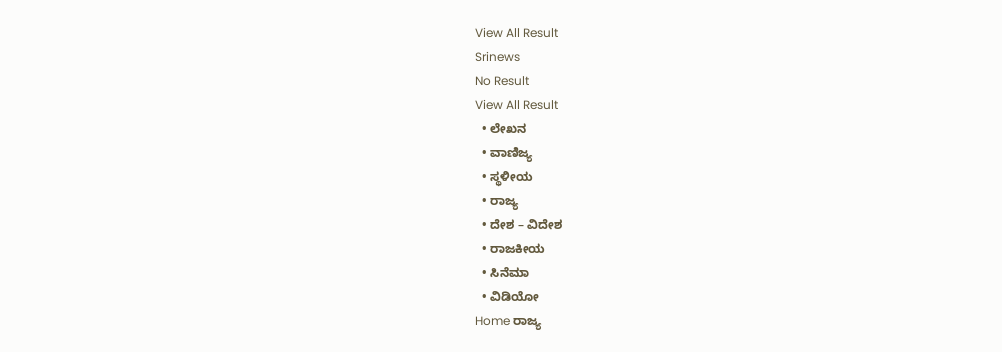View All Result
Srinews
No Result
View All Result
  • ಲೇಖನ
  • ವಾಣಿಜ್ಯ
  • ಸ್ಥಳೀಯ
  • ರಾಜ್ಯ
  • ದೇಶ – ವಿದೇಶ
  • ರಾಜಕೀಯ
  • ಸಿನೆಮಾ
  • ವಿಡಿಯೋ
Home ರಾಜ್ಯ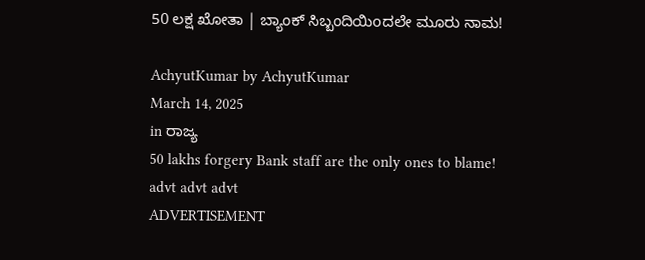50 ಲಕ್ಷ ಖೋತಾ | ಬ್ಯಾಂಕ್ ಸಿಬ್ಬಂದಿಯಿoದಲೇ ಮೂರು ನಾಮ!

AchyutKumar by AchyutKumar
March 14, 2025
in ರಾಜ್ಯ
50 lakhs forgery Bank staff are the only ones to blame!
advt advt advt
ADVERTISEMENT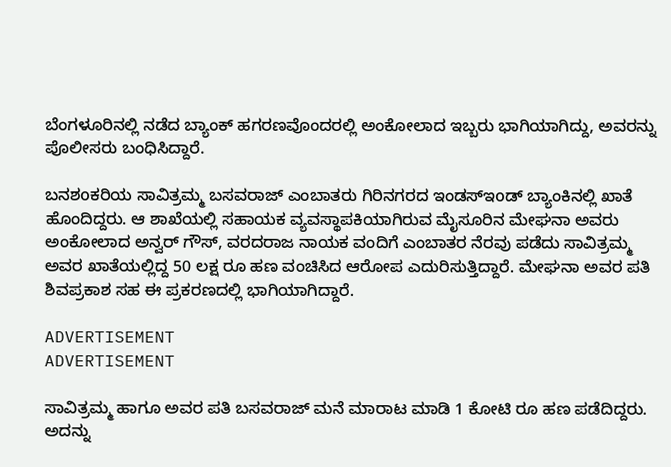ಬೆಂಗಳೂರಿನಲ್ಲಿ ನಡೆದ ಬ್ಯಾಂಕ್ ಹಗರಣವೊಂದರಲ್ಲಿ ಅಂಕೋಲಾದ ಇಬ್ಬರು ಭಾಗಿಯಾಗಿದ್ದು, ಅವರನ್ನು ಪೊಲೀಸರು ಬಂಧಿಸಿದ್ದಾರೆ.

ಬನಶoಕರಿಯ ಸಾವಿತ್ರಮ್ಮ ಬಸವರಾಜ್ ಎಂಬಾತರು ಗಿರಿನಗರದ ಇಂಡಸ್‌ಇoಡ್ ಬ್ಯಾಂಕಿನಲ್ಲಿ ಖಾತೆ ಹೊಂದಿದ್ದರು. ಆ ಶಾಖೆಯಲ್ಲಿ ಸಹಾಯಕ ವ್ಯವಸ್ಥಾಪಕಿಯಾಗಿರುವ ಮೈಸೂರಿನ ಮೇಘನಾ ಅವರು ಅಂಕೋಲಾದ ಅನ್ವರ್ ಗೌಸ್, ವರದರಾಜ ನಾಯಕ ವಂದಿಗೆ ಎಂಬಾತರ ನೆರವು ಪಡೆದು ಸಾವಿತ್ರಮ್ಮ ಅವರ ಖಾತೆಯಲ್ಲಿದ್ದ 50 ಲಕ್ಷ ರೂ ಹಣ ವಂಚಿಸಿದ ಆರೋಪ ಎದುರಿಸುತ್ತಿದ್ದಾರೆ. ಮೇಘನಾ ಅವರ ಪತಿ ಶಿವಪ್ರಕಾಶ ಸಹ ಈ ಪ್ರಕರಣದಲ್ಲಿ ಭಾಗಿಯಾಗಿದ್ದಾರೆ.

ADVERTISEMENT
ADVERTISEMENT

ಸಾವಿತ್ರಮ್ಮ ಹಾಗೂ ಅವರ ಪತಿ ಬಸವರಾಜ್ ಮನೆ ಮಾರಾಟ ಮಾಡಿ 1 ಕೋಟಿ ರೂ ಹಣ ಪಡೆದಿದ್ದರು. ಅದನ್ನು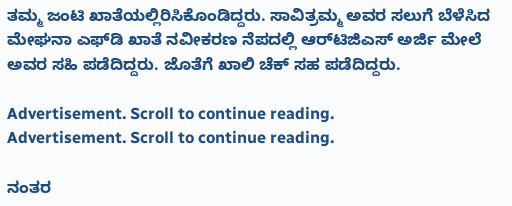ತಮ್ಮ ಜಂಟಿ ಖಾತೆಯಲ್ಲಿರಿಸಿಕೊಂಡಿದ್ದರು. ಸಾವಿತ್ರಮ್ಮ ಅವರ ಸಲುಗೆ ಬೆಳೆಸಿದ ಮೇಘನಾ ಎಫ್‌ಡಿ ಖಾತೆ ನವೀಕರಣ ನೆಪದಲ್ಲಿ ಆರ್‌ಟಿಜಿಎಸ್ ಅರ್ಜಿ ಮೇಲೆ ಅವರ ಸಹಿ ಪಡೆದಿದ್ದರು. ಜೊತೆಗೆ ಖಾಲಿ ಚೆಕ್ ಸಹ ಪಡೆದಿದ್ದರು.

Advertisement. Scroll to continue reading.
Advertisement. Scroll to continue reading.

ನಂತರ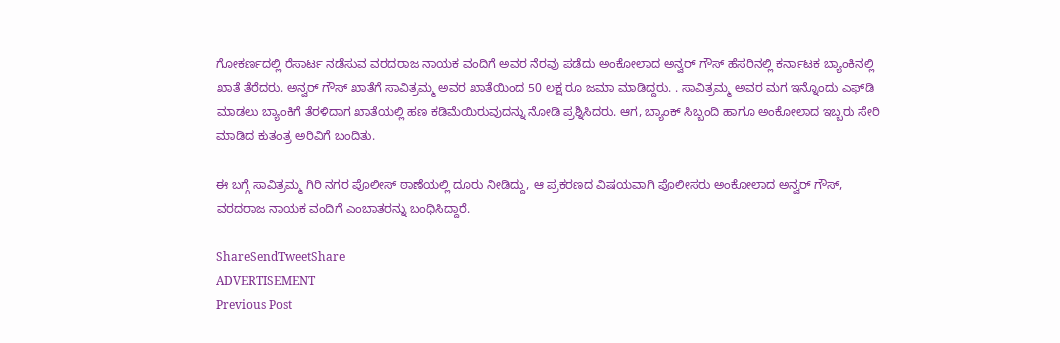ಗೋಕರ್ಣದಲ್ಲಿ ರೆಸಾರ್ಟ ನಡೆಸುವ ವರದರಾಜ ನಾಯಕ ವಂದಿಗೆ ಅವರ ನೆರವು ಪಡೆದು ಅಂಕೋಲಾದ ಅನ್ವರ್ ಗೌಸ್ ಹೆಸರಿನಲ್ಲಿ ಕರ್ನಾಟಕ ಬ್ಯಾಂಕಿನಲ್ಲಿ ಖಾತೆ ತೆರೆದರು. ಅನ್ವರ್ ಗೌಸ್ ಖಾತೆಗೆ ಸಾವಿತ್ರಮ್ಮ ಅವರ ಖಾತೆಯಿಂದ 50 ಲಕ್ಷ ರೂ ಜಮಾ ಮಾಡಿದ್ದರು. . ಸಾವಿತ್ರಮ್ಮ ಅವರ ಮಗ ಇನ್ನೊಂದು ಎಫ್‌ಡಿ ಮಾಡಲು ಬ್ಯಾಂಕಿಗೆ ತೆರಳಿದಾಗ ಖಾತೆಯಲ್ಲಿ ಹಣ ಕಡಿಮೆಯಿರುವುದನ್ನು ನೋಡಿ ಪ್ರಶ್ನಿಸಿದರು. ಆಗ, ಬ್ಯಾಂಕ್ ಸಿಬ್ಬಂದಿ ಹಾಗೂ ಅಂಕೋಲಾದ ಇಬ್ಬರು ಸೇರಿ ಮಾಡಿದ ಕುತಂತ್ರ ಅರಿವಿಗೆ ಬಂದಿತು.

ಈ ಬಗ್ಗೆ ಸಾವಿತ್ರಮ್ಮ ಗಿರಿ ನಗರ ಪೊಲೀಸ್ ಠಾಣೆಯಲ್ಲಿ ದೂರು ನೀಡಿದ್ದು, ಆ ಪ್ರಕರಣದ ವಿಷಯವಾಗಿ ಪೊಲೀಸರು ಅಂಕೋಲಾದ ಅನ್ವರ್ ಗೌಸ್, ವರದರಾಜ ನಾಯಕ ವಂದಿಗೆ ಎಂಬಾತರನ್ನು ಬಂಧಿಸಿದ್ದಾರೆ.

ShareSendTweetShare
ADVERTISEMENT
Previous Post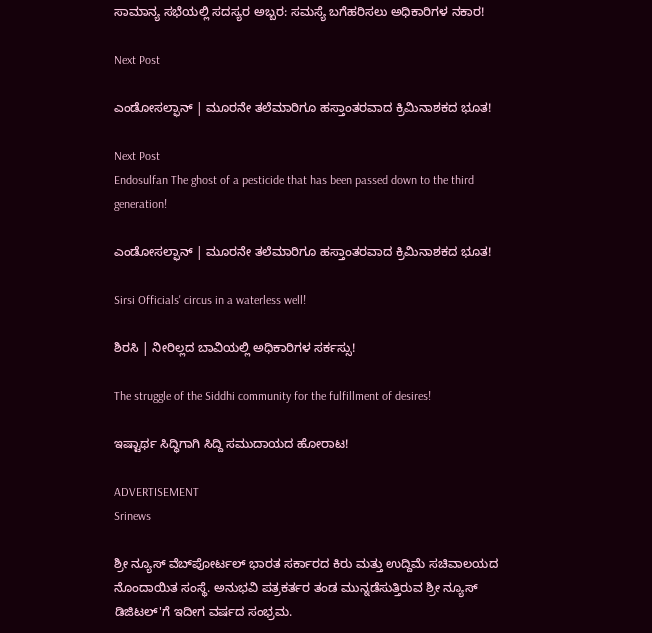ಸಾಮಾನ್ಯ ಸಭೆಯಲ್ಲಿ ಸದಸ್ಯರ ಅಬ್ಬರ: ಸಮಸ್ಯೆ ಬಗೆಹರಿಸಲು ಅಧಿಕಾರಿಗಳ ನಕಾರ!

Next Post

ಎಂಡೋಸಲ್ಫಾನ್ | ಮೂರನೇ ತಲೆಮಾರಿಗೂ ಹಸ್ತಾಂತರವಾದ ಕ್ರಿಮಿನಾಶಕದ ಭೂತ!

Next Post
Endosulfan The ghost of a pesticide that has been passed down to the third generation!

ಎಂಡೋಸಲ್ಫಾನ್ | ಮೂರನೇ ತಲೆಮಾರಿಗೂ ಹಸ್ತಾಂತರವಾದ ಕ್ರಿಮಿನಾಶಕದ ಭೂತ!

Sirsi Officials' circus in a waterless well!

ಶಿರಸಿ | ನೀರಿಲ್ಲದ ಬಾವಿಯಲ್ಲಿ ಅಧಿಕಾರಿಗಳ ಸರ್ಕಸ್ಸು!

The struggle of the Siddhi community for the fulfillment of desires!

ಇಷ್ಟಾರ್ಥ ಸಿದ್ಧಿಗಾಗಿ ಸಿದ್ದಿ ಸಮುದಾಯದ ಹೋರಾಟ!

ADVERTISEMENT
Srinews

ಶ್ರೀ ನ್ಯೂಸ್ ವೆಬ್‌ಪೋರ್ಟಲ್ ಭಾರತ ಸರ್ಕಾರದ ಕಿರು ಮತ್ತು ಉದ್ದಿಮೆ ಸಚಿವಾಲಯದ ನೊಂದಾಯಿತ ಸಂಸ್ಥೆ. ಅನುಭವಿ ಪತ್ರಕರ್ತರ ತಂಡ ಮುನ್ನಡೆಸುತ್ತಿರುವ ಶ್ರೀ ನ್ಯೂಸ್ ಡಿಜಿಟಲ್'ಗೆ ಇದೀಗ ವರ್ಷದ ಸಂಭ್ರಮ.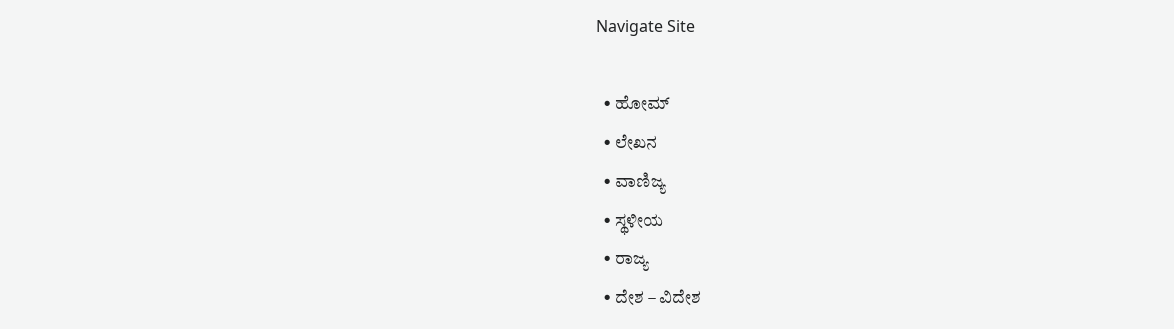Navigate Site

  • ಹೋಮ್
  • ಲೇಖನ
  • ವಾಣಿಜ್ಯ
  • ಸ್ಥಳೀಯ
  • ರಾಜ್ಯ
  • ದೇಶ – ವಿದೇಶ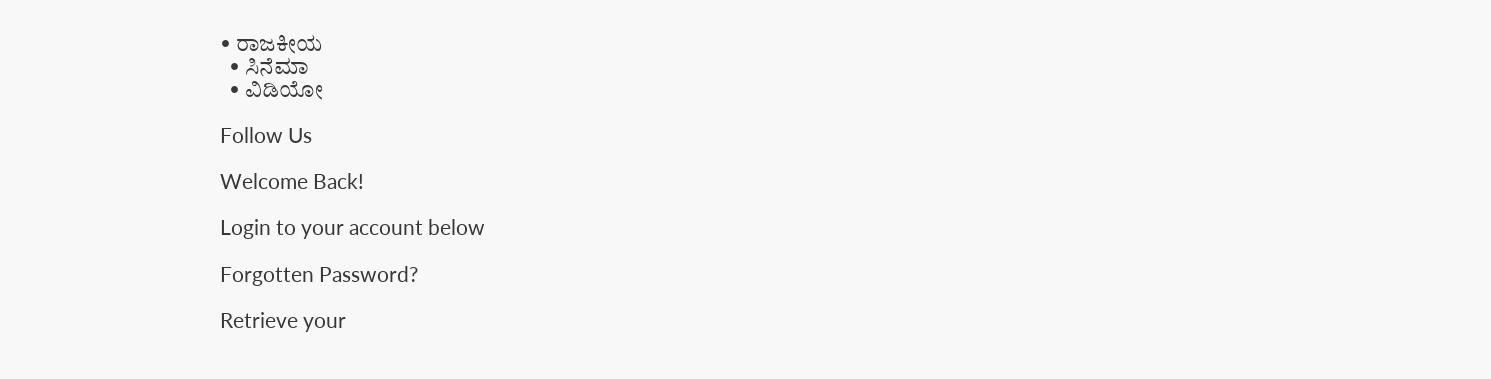• ರಾಜಕೀಯ
  • ಸಿನೆಮಾ
  • ವಿಡಿಯೋ

Follow Us

Welcome Back!

Login to your account below

Forgotten Password?

Retrieve your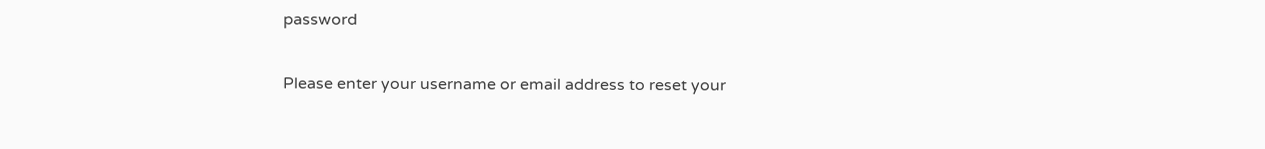password

Please enter your username or email address to reset your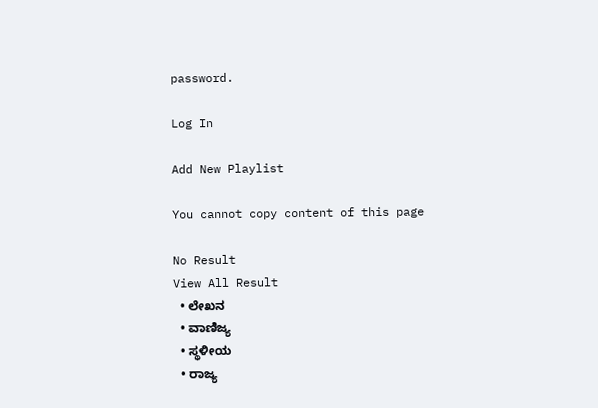password.

Log In

Add New Playlist

You cannot copy content of this page

No Result
View All Result
  • ಲೇಖನ
  • ವಾಣಿಜ್ಯ
  • ಸ್ಥಳೀಯ
  • ರಾಜ್ಯ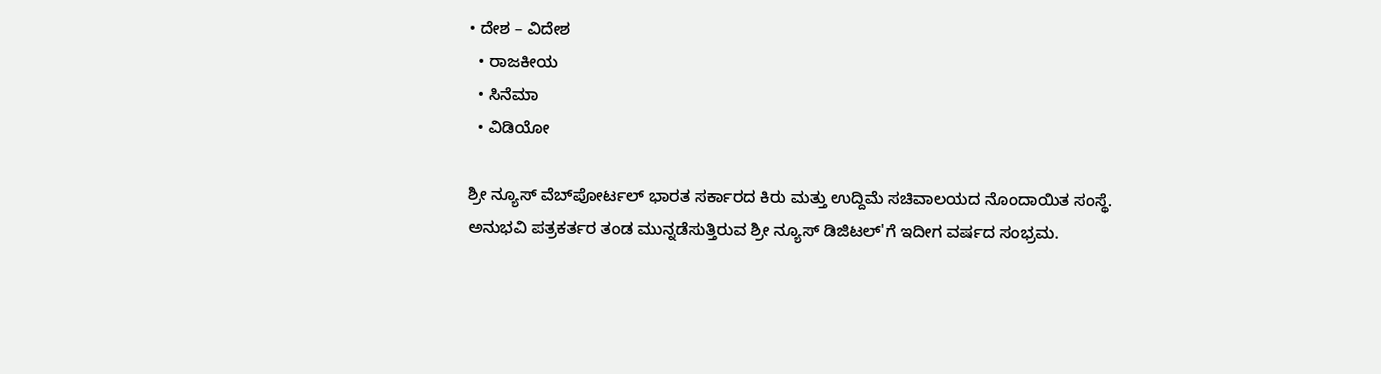• ದೇಶ – ವಿದೇಶ
  • ರಾಜಕೀಯ
  • ಸಿನೆಮಾ
  • ವಿಡಿಯೋ

ಶ್ರೀ ನ್ಯೂಸ್ ವೆಬ್‌ಪೋರ್ಟಲ್ ಭಾರತ ಸರ್ಕಾರದ ಕಿರು ಮತ್ತು ಉದ್ದಿಮೆ ಸಚಿವಾಲಯದ ನೊಂದಾಯಿತ ಸಂಸ್ಥೆ. ಅನುಭವಿ ಪತ್ರಕರ್ತರ ತಂಡ ಮುನ್ನಡೆಸುತ್ತಿರುವ ಶ್ರೀ ನ್ಯೂಸ್ ಡಿಜಿಟಲ್'ಗೆ ಇದೀಗ ವರ್ಷದ ಸಂಭ್ರಮ.